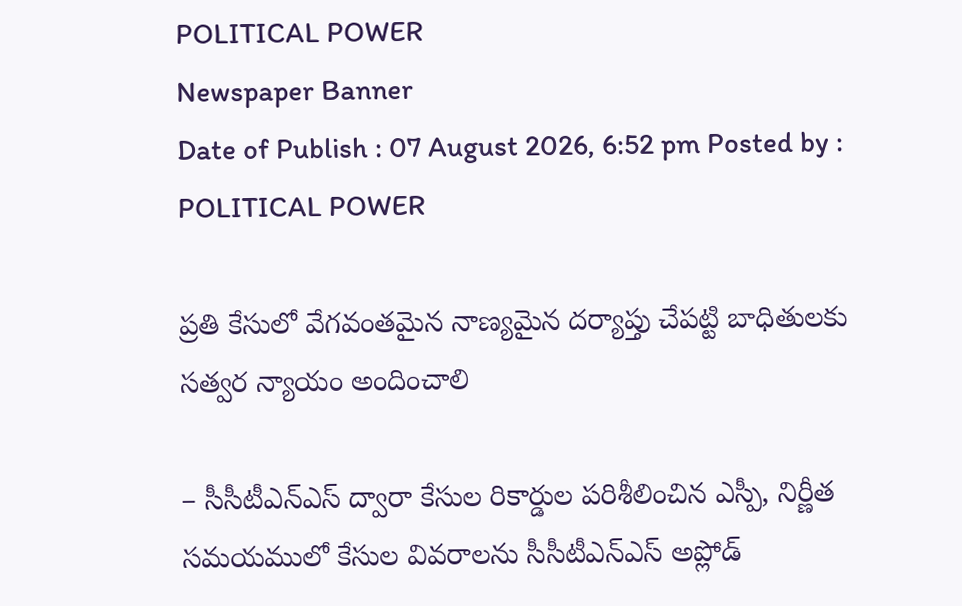POLITICAL POWER
Newspaper Banner
Date of Publish : 07 August 2026, 6:52 pm Posted by : POLITICAL POWER

ప్రతి కేసులో వేగవంతమైన నాణ్యమైన దర్యాప్తు చేపట్టి బాధితులకు సత్వర న్యాయం అందించాలి

– సీసీటీఎన్ఎస్ ద్వారా కేసుల రికార్డుల పరిశీలించిన ఎస్పీ, నిర్ణీత సమయములో కేసుల వివరాలను సీసీటీఎన్ఎస్ అప్లోడ్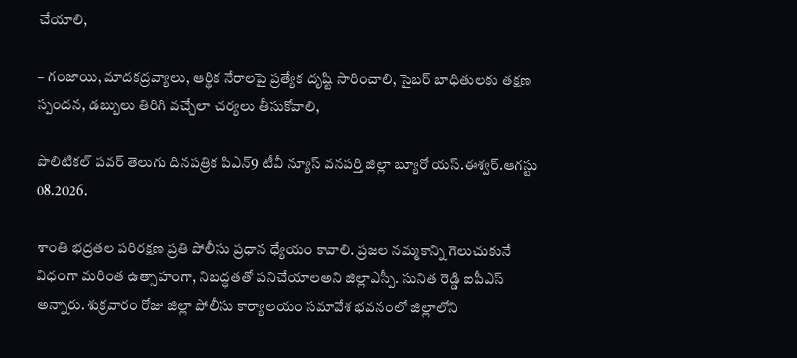చేయాలి,

– గంజాయి, మాదకద్రవ్యాలు, ఆర్థిక నేరాలపై ప్రత్యేక దృష్టి సారించాలి, సైబర్ బాధితులకు తక్షణ స్పందన, డబ్బులు తిరిగి వచ్చేలా చర్యలు తీసుకోవాలి,

పొలిటికల్ పవర్ తెలుగు దినపత్రిక పిఎన్9 టీవీ న్యూస్ వనపర్తి జిల్లా బ్యూరో యస్.ఈశ్వర్.ఆగస్టు 08.2026.

శాంతి భద్రతల పరిరక్షణ ప్రతి పోలీసు ప్రధాన ధ్యేయం కావాలి. ప్రజల నమ్మకాన్ని గెలుచుకునే విధంగా మరింత ఉత్సాహంగా, నిబద్ధతతో పనిచేయాలఅని జిల్లాఎస్పీ. సునిత రెడ్డి ఐపీఎస్ అన్నారు. శుక్రవారం రోజు జిల్లా పోలీసు కార్యాలయం సమావేశ భవనంలో జిల్లాలోని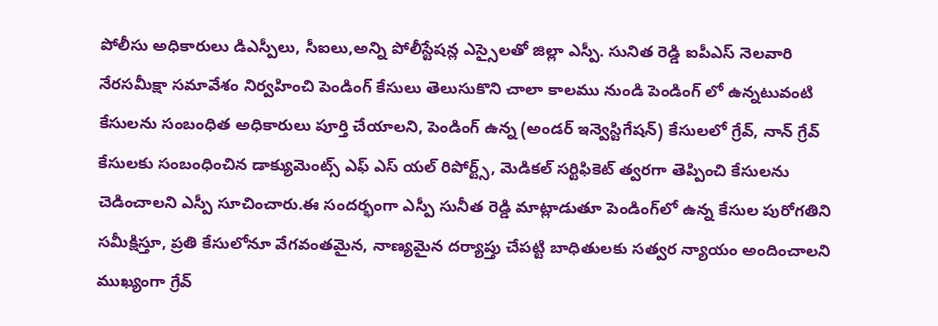పోలీసు అధికారులు డిఎస్పీలు, సీఐలు,అన్ని పోలీస్టేషన్ల ఎస్సైలతో జిల్లా ఎస్పీ. సునిత రెడ్డి ఐపీఎస్ నెలవారి నేరసమీక్షా సమావేశం నిర్వహించి పెండింగ్ కేసులు తెలుసుకొని చాలా కాలము నుండి పెండింగ్ లో ఉన్నటువంటి కేసులను సంబంధిత అధికారులు పూర్తి చేయాలని, పెండింగ్ ఉన్న (అండర్ ఇన్వెస్టిగేషన్) కేసులలో గ్రేవ్, నాన్ గ్రేవ్ కేసులకు సంబంధించిన డాక్యుమెంట్స్ ఎఫ్ ఎస్ యల్ రిపోర్ట్స్, మెడికల్ సర్టిఫికెట్ త్వరగా తెప్పించి కేసులను చెడించాలని ఎస్పీ సూచించారు.ఈ సందర్భంగా ఎస్పీ సునీత రెడ్డి మాట్లాడుతూ పెండింగ్‌లో ఉన్న కేసుల పురోగతిని సమీక్షిస్తూ, ప్రతి కేసులోనూ వేగవంతమైన, నాణ్యమైన దర్యాప్తు చేపట్టి బాధితులకు సత్వర న్యాయం అందించాలని ముఖ్యంగా గ్రేవ్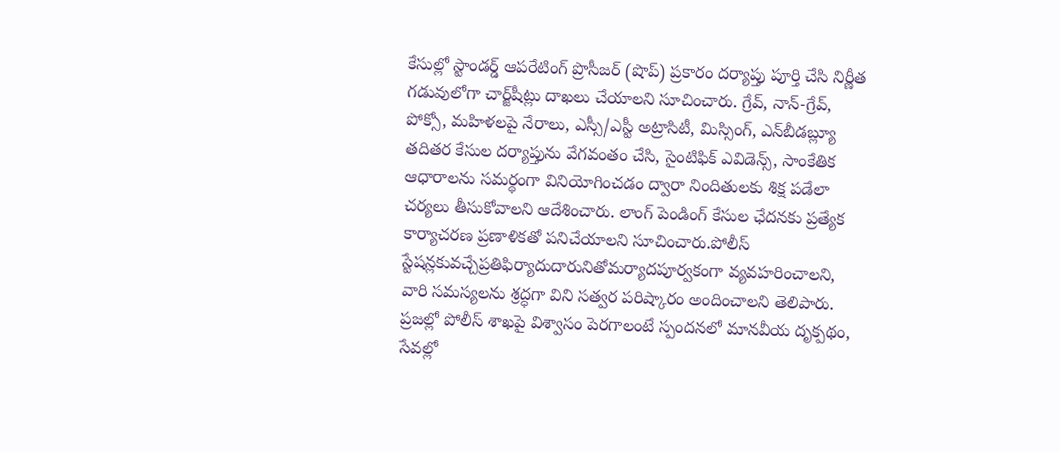కేసుల్లో స్టాండర్డ్ ఆపరేటింగ్ ప్రొసీజర్ (షొప్) ప్రకారం దర్యాప్తు పూర్తి చేసి నిర్ణీత గడువులోగా చార్జ్‌షీట్లు దాఖలు చేయాలని సూచించారు. గ్రేవ్, నాన్-గ్రేవ్, పోక్సో, మహిళలపై నేరాలు, ఎస్సీ/ఎస్టీ అట్రాసిటీ, మిస్సింగ్, ఎన్‌బీడబ్ల్యూ తదితర కేసుల దర్యాప్తును వేగవంతం చేసి, సైంటిఫిక్ ఎవిడెన్స్, సాంకేతిక ఆధారాలను సమర్థంగా వినియోగించడం ద్వారా నిందితులకు శిక్ష పడేలా చర్యలు తీసుకోవాలని ఆదేశించారు. లాంగ్ పెండింగ్ కేసుల ఛేదనకు ప్రత్యేక కార్యాచరణ ప్రణాళికతో పనిచేయాలని సూచించారు.పోలీస్ స్టేషన్లకువచ్చేప్రతిఫిర్యాదుదారునితోమర్యాదపూర్వకంగా వ్యవహరించాలని, వారి సమస్యలను శ్రద్ధగా విని సత్వర పరిష్కారం అందించాలని తెలిపారు. ప్రజల్లో పోలీస్ శాఖపై విశ్వాసం పెరగాలంటే స్పందనలో మానవీయ దృక్పథం, సేవల్లో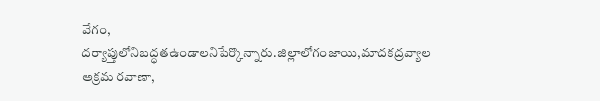వేగం, దర్యాప్తులోనిబద్ధతఉండాలనిపేర్కొన్నారు.జిల్లాలోగంజాయి,మాదకద్రవ్యాల అక్రమ రవాణా,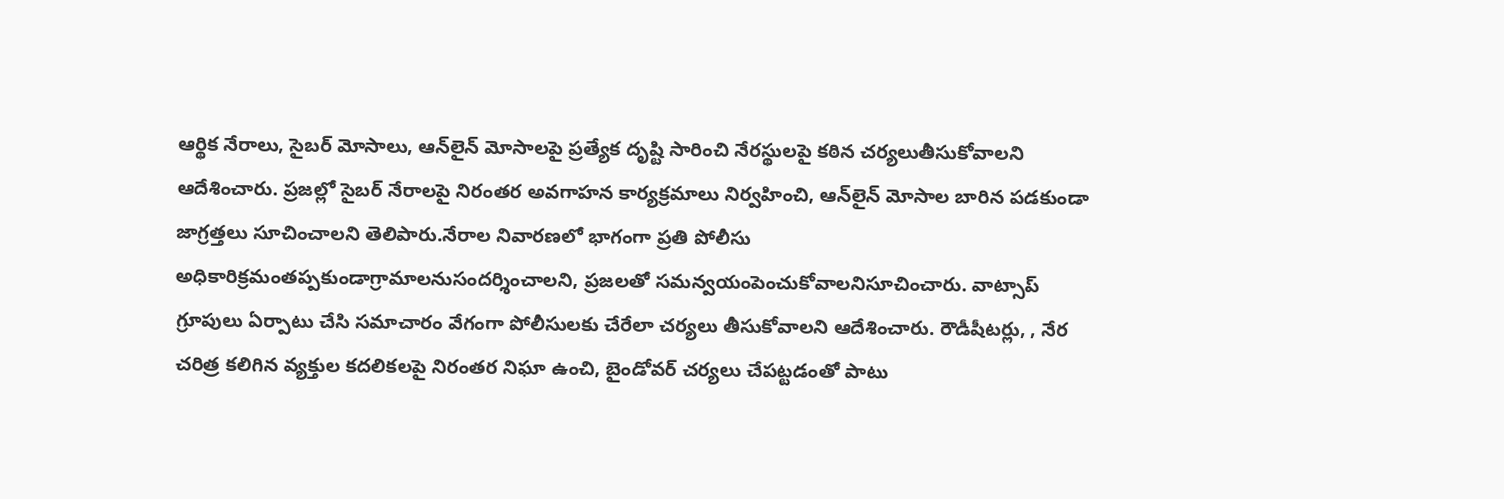ఆర్థిక నేరాలు, సైబర్ మోసాలు, ఆన్‌లైన్ మోసాలపై ప్రత్యేక దృష్టి సారించి నేరస్థులపై కఠిన చర్యలుతీసుకోవాలని ఆదేశించారు. ప్రజల్లో సైబర్ నేరాలపై నిరంతర అవగాహన కార్యక్రమాలు నిర్వహించి, ఆన్‌లైన్ మోసాల బారిన పడకుండా జాగ్రత్తలు సూచించాలని తెలిపారు.నేరాల నివారణలో భాగంగా ప్రతి పోలీసు అధికారిక్రమంతప్పకుండాగ్రామాలనుసందర్శించాలని, ప్రజలతో సమన్వయంపెంచుకోవాలనిసూచించారు. వాట్సాప్ గ్రూపులు ఏర్పాటు చేసి సమాచారం వేగంగా పోలీసులకు చేరేలా చర్యలు తీసుకోవాలని ఆదేశించారు. రౌడీషీటర్లు, , నేర చరిత్ర కలిగిన వ్యక్తుల కదలికలపై నిరంతర నిఘా ఉంచి, బైండోవర్ చర్యలు చేపట్టడంతో పాటు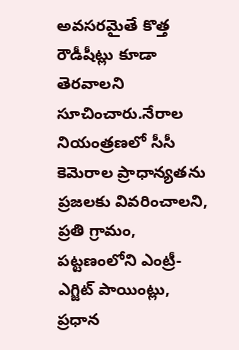అవసరమైతే కొత్త రౌడీషీట్లు కూడా తెరవాలని సూచించారు.నేరాల నియంత్రణలో సీసీ కెమెరాల ప్రాధాన్యతను ప్రజలకు వివరించాలని, ప్రతి గ్రామం, పట్టణంలోని ఎంట్రీ-ఎగ్జిట్ పాయింట్లు, ప్రధాన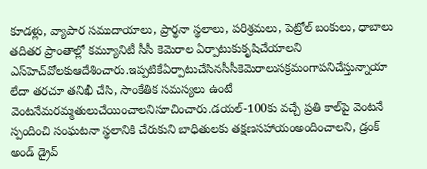కూడళ్లు, వ్యాపార సముదాయాలు, ప్రార్థనా స్థలాలు, పరిశ్రమలు, పెట్రోల్ బంకులు, ధాబాలు తదితర ప్రాంతాల్లో కమ్యూనిటీ సీసీ కెమెరాల ఏర్పాటుకుకృషిచేయాలని ఎస్‌హెచ్‌వోలకుఆదేశించారు.ఇప్పటికేఏర్పాటుచేసినసీసీకెమెరాలుసక్రమంగాపనిచేస్తున్నాయా లేదా తరచూ తనిఖీ చేసి, సాంకేతిక సమస్యలు ఉంటే వెంటనేమరమ్మతులుచేయించాలనిసూచించారు.డయల్-100కు వచ్చే ప్రతి కాల్‌పై వెంటనే స్పందించి సంఘటనా స్థలానికి చేరుకుని బాధితులకు తక్షణసహాయంఅందించాలని, డ్రంక్ అండ్ డ్రైవ్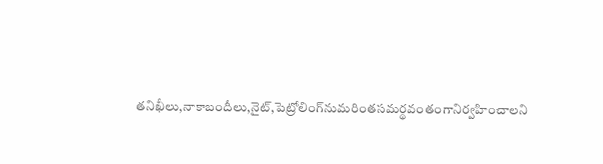తనిఖీలు,నాకాబందీలు,నైట్,పెట్రోలింగ్‌నుమరింతసమర్థవంతంగానిర్వహించాలని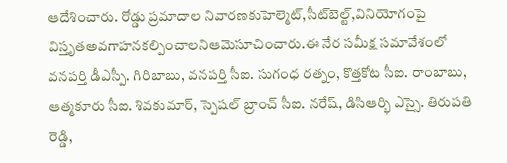ఆదేశించారు. రోడ్డు ప్రమాదాల నివారణకుహెల్మెట్,సీట్‌బెల్ట్,వినియోగంపై విస్తృతఅవగాహనకల్పించాలనిఆమెసూచించారు.ఈ నేర సమీక్ష సమావేశంలో వనపర్తి డీఎస్పీ. గిరిబాబు, వనపర్తి సీఐ. సుగంధ రత్నం, కొత్తకోట సీఐ. రాంబాబు, ఆత్మకూరు సీఐ. శివకుమార్, స్పెషల్ బ్రాంచ్ సీఐ. నరేష్, డిసిఆర్భి ఎస్సై. తిరుపతి రెడ్డి,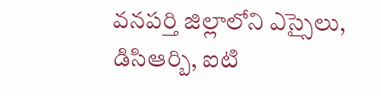వనపర్తి జిల్లాలోని ఎస్సైలు, డిసిఆర్బి, ఐటి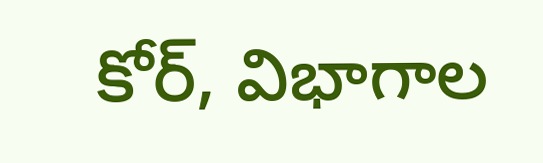కోర్, విభాగాల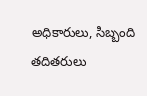అధికారులు, సిబ్బంది తదితరులు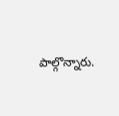పాల్గొన్నారు.